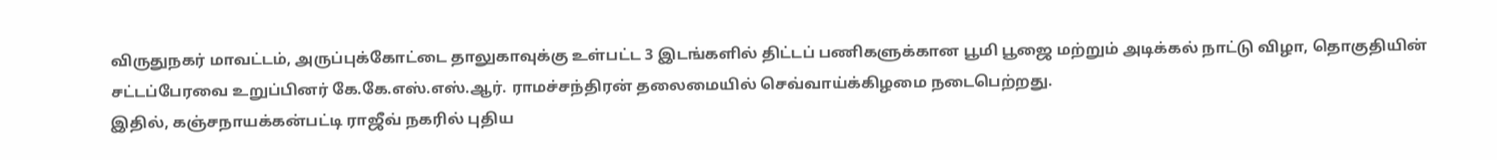விருதுநகர் மாவட்டம், அருப்புக்கோட்டை தாலுகாவுக்கு உள்பட்ட 3 இடங்களில் திட்டப் பணிகளுக்கான பூமி பூஜை மற்றும் அடிக்கல் நாட்டு விழா, தொகுதியின் சட்டப்பேரவை உறுப்பினர் கே.கே.எஸ்.எஸ்.ஆர். ராமச்சந்திரன் தலைமையில் செவ்வாய்க்கிழமை நடைபெற்றது.
இதில், கஞ்சநாயக்கன்பட்டி ராஜீவ் நகரில் புதிய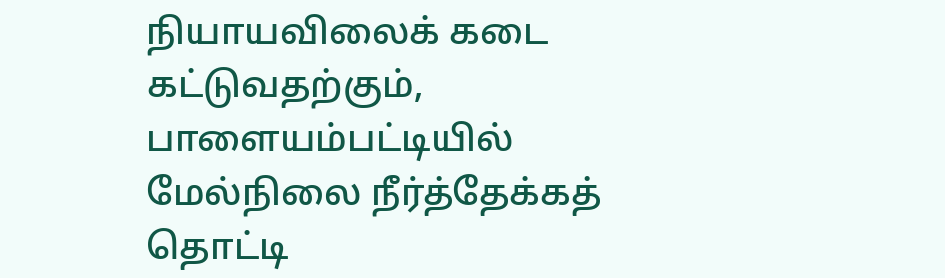நியாயவிலைக் கடை கட்டுவதற்கும், பாளையம்பட்டியில் மேல்நிலை நீர்த்தேக்கத் தொட்டி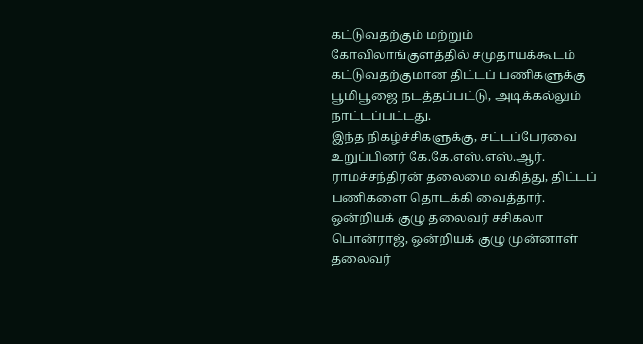கட்டுவதற்கும் மற்றும் கோவிலாங்குளத்தில் சமுதாயக்கூடம் கட்டுவதற்குமான திட்டப் பணிகளுக்கு பூமிபூஜை நடத்தப்பட்டு, அடிக்கல்லும் நாட்டப்பட்டது.
இந்த நிகழ்ச்சிகளுக்கு, சட்டப்பேரவை உறுப்பினர் கே.கே.எஸ்.எஸ்.ஆர். ராமச்சந்திரன் தலைமை வகித்து, திட்டப் பணிகளை தொடக்கி வைத்தார். ஒன்றியக் குழு தலைவர் சசிகலா பொன்ராஜ், ஒன்றியக் குழு முன்னாள் தலைவர்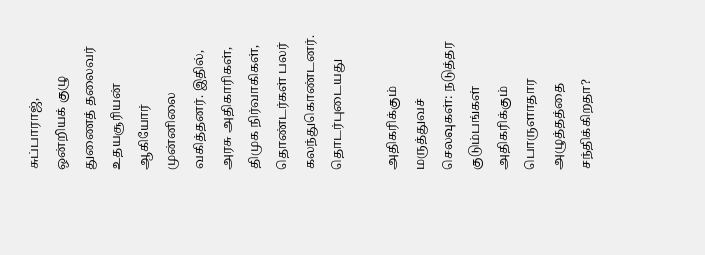சுப்பாராஜ், ஒன்றியக் குழு துணைத் தலைவர் உதயசூரியன் ஆகியோர் முன்னிலை வகித்தனர். இதில், அரசு அதிகாரிகள், திமுக நிர்வாகிகள், தொண்டர்கள் பலர் கலந்துகொண்டனர்.
தொடர்புடையது

அதிகரிக்கும் மருத்துவச் செலவுகள்: நடுத்தர குடும்பங்கள் அதிகரிக்கும் பொருளாதார அழுத்தத்தை சந்திக்கிறதா?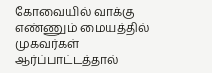கோவையில் வாக்கு எண்ணும் மையத்தில் முகவர்கள் ஆர்ப்பாட்டத்தால்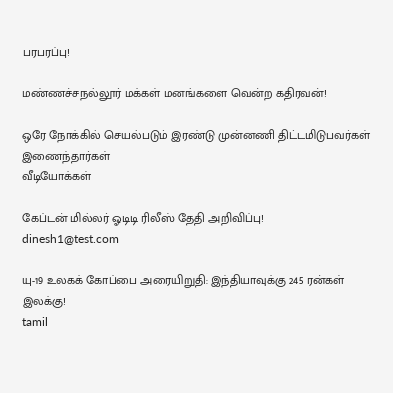பரபரப்பு!

மண்ணச்சநல்லூர் மக்கள் மனங்களை வென்ற கதிரவன்!

ஒரே நோக்கில் செயல்படும் இரண்டு முன்னணி திட்டமிடுபவர்கள் இணைந்தார்கள்
வீடியோக்கள்

கேப்டன் மில்லர் ஓடிடி ரிலீஸ் தேதி அறிவிப்பு!
dinesh1@test.com

யு-19 உலகக் கோப்பை அரையிறுதி: இந்தியாவுக்கு 245 ரன்கள் இலக்கு!
tamil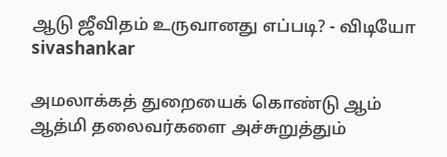ஆடு ஜீவிதம் உருவானது எப்படி? - விடியோ
sivashankar

அமலாக்கத் துறையைக் கொண்டு ஆம் ஆத்மி தலைவர்களை அச்சுறுத்தும்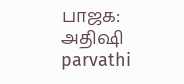பாஜக: அதிஷி
parvathi